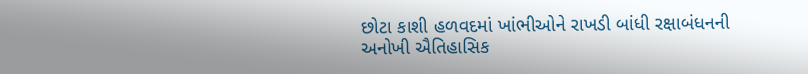છોટા કાશી હળવદમાં ખાંભીઓને રાખડી બાંધી રક્ષાબંધનની અનોખી ઐતિહાસિક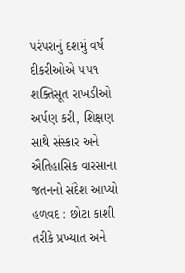પરંપરાનું દશમું વર્ષ દીકરીઓએ ૫૫૧ શક્તિસૂત રાખડીઓ અર્પણ કરી, શિક્ષણ સાથે સંસ્કાર અને ઐતિહાસિક વારસાના જતનનો સંદેશ આપ્યો હળવદ : છોટા કાશી તરીકે પ્રખ્યાત અને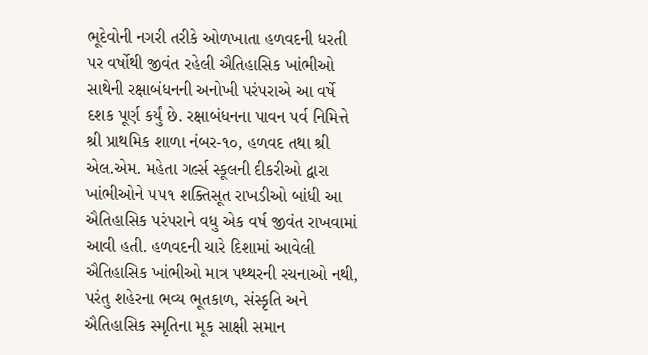ભૂદેવોની નગરી તરીકે ઓળખાતા હળવદની ધરતી પર વર્ષોથી જીવંત રહેલી ઐતિહાસિક ખાંભીઓ સાથેની રક્ષાબંધનની અનોખી પરંપરાએ આ વર્ષે દશક પૂર્ણ કર્યું છે. રક્ષાબંધનના પાવન પર્વ નિમિત્તે શ્રી પ્રાથમિક શાળા નંબર-૧૦, હળવદ તથા શ્રી એલ.એમ. મહેતા ગર્લ્સ સ્કૂલની દીકરીઓ દ્વારા ખાંભીઓને ૫૫૧ શક્તિસૂત રાખડીઓ બાંધી આ ઐતિહાસિક પરંપરાને વધુ એક વર્ષ જીવંત રાખવામાં આવી હતી. હળવદની ચારે દિશામાં આવેલી ઐતિહાસિક ખાંભીઓ માત્ર પથ્થરની રચનાઓ નથી, પરંતુ શહેરના ભવ્ય ભૂતકાળ, સંસ્કૃતિ અને ઐતિહાસિક સ્મૃતિના મૂક સાક્ષી સમાન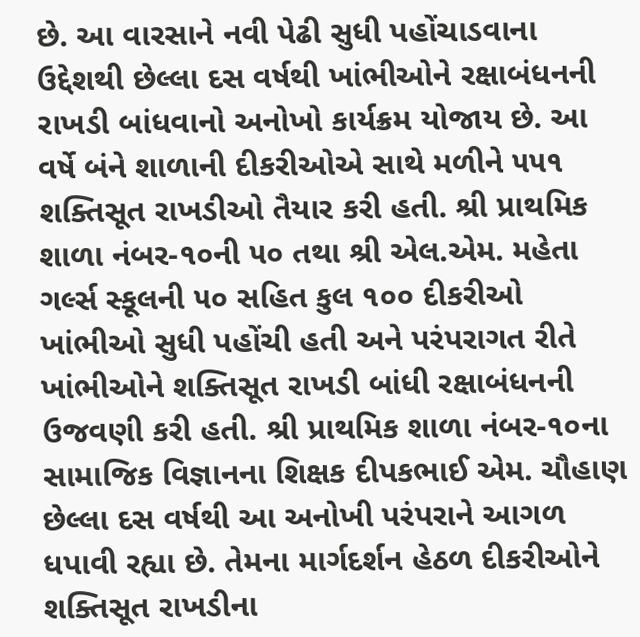છે. આ વારસાને નવી પેઢી સુધી પહોંચાડવાના ઉદ્દેશથી છેલ્લા દસ વર્ષથી ખાંભીઓને રક્ષાબંધનની રાખડી બાંધવાનો અનોખો કાર્યક્રમ યોજાય છે. આ વર્ષે બંને શાળાની દીકરીઓએ સાથે મળીને ૫૫૧ શક્તિસૂત રાખડીઓ તૈયાર કરી હતી. શ્રી પ્રાથમિક શાળા નંબર-૧૦ની ૫૦ તથા શ્રી એલ.એમ. મહેતા ગર્લ્સ સ્કૂલની ૫૦ સહિત કુલ ૧૦૦ દીકરીઓ ખાંભીઓ સુધી પહોંચી હતી અને પરંપરાગત રીતે ખાંભીઓને શક્તિસૂત રાખડી બાંધી રક્ષાબંધનની ઉજવણી કરી હતી. શ્રી પ્રાથમિક શાળા નંબર-૧૦ના સામાજિક વિજ્ઞાનના શિક્ષક દીપકભાઈ એમ. ચૌહાણ છેલ્લા દસ વર્ષથી આ અનોખી પરંપરાને આગળ ધપાવી રહ્યા છે. તેમના માર્ગદર્શન હેઠળ દીકરીઓને શક્તિસૂત રાખડીના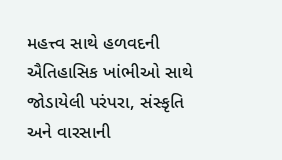મહત્ત્વ સાથે હળવદની ઐતિહાસિક ખાંભીઓ સાથે જોડાયેલી પરંપરા, સંસ્કૃતિ અને વારસાની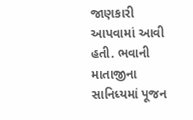જાણકારી આપવામાં આવી હતી. ભવાની માતાજીના સાનિધ્યમાં પૂજન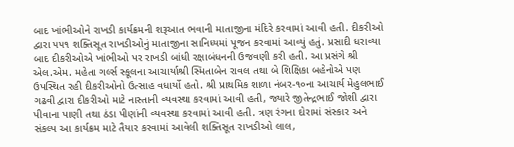બાદ ખાંભીઓને રાખડી કાર્યક્રમની શરૂઆત ભવાની માતાજીના મંદિરે કરવામાં આવી હતી. દીકરીઓ દ્વારા ૫૫૧ શક્તિસૂત રાખડીઓનું માતાજીના સાનિધ્યમાં પૂજન કરવામાં આવ્યું હતું. પ્રસાદી ધરાવ્યા બાદ દીકરીઓએ ખાંભીઓ પર રાખડી બાંધી રક્ષાબંધનની ઉજવણી કરી હતી. આ પ્રસંગે શ્રી એલ.એમ. મહેતા ગર્લ્સ સ્કૂલના આચાર્યાશ્રી સ્મિતાબેન રાવલ તથા બે શિક્ષિકા બહેનોએ પણ ઉપસ્થિત રહી દીકરીઓનો ઉત્સાહ વધાર્યો હતો. શ્રી પ્રાથમિક શાળા નંબર-૧૦ના આચાર્ય મેહુલભાઈ ગઢવી દ્વારા દીકરીઓ માટે નાસ્તાની વ્યવસ્થા કરવામાં આવી હતી, જ્યારે જીતેન્દ્રભાઈ જોશી દ્વારા પીવાના પાણી તથા ઠંડા પીણાંની વ્યવસ્થા કરવામાં આવી હતી. ત્રણ રંગના દોરામાં સંસ્કાર અને સંકલ્પ આ કાર્યક્રમ માટે તૈયાર કરવામાં આવેલી શક્તિસૂત રાખડીઓ લાલ,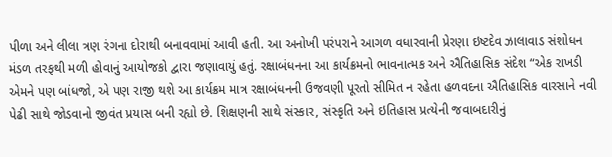પીળા અને લીલા ત્રણ રંગના દોરાથી બનાવવામાં આવી હતી. આ અનોખી પરંપરાને આગળ વધારવાની પ્રેરણા ઇષ્ટદેવ ઝાલાવાડ સંશોધન મંડળ તરફથી મળી હોવાનું આયોજકો દ્વારા જણાવાયું હતું. રક્ષાબંધનના આ કાર્યક્રમનો ભાવનાત્મક અને ઐતિહાસિક સંદેશ “એક રાખડી એમને પણ બાંધજો, એ પણ રાજી થશે આ કાર્યક્રમ માત્ર રક્ષાબંધનની ઉજવણી પૂરતો સીમિત ન રહેતા હળવદના ઐતિહાસિક વારસાને નવી પેઢી સાથે જોડવાનો જીવંત પ્રયાસ બની રહ્યો છે. શિક્ષણની સાથે સંસ્કાર, સંસ્કૃતિ અને ઇતિહાસ પ્રત્યેની જવાબદારીનું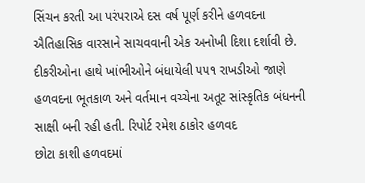સિંચન કરતી આ પરંપરાએ દસ વર્ષ પૂર્ણ કરીને હળવદના ઐતિહાસિક વારસાને સાચવવાની એક અનોખી દિશા દર્શાવી છે. દીકરીઓના હાથે ખાંભીઓને બંધાયેલી ૫૫૧ રાખડીઓ જાણે હળવદના ભૂતકાળ અને વર્તમાન વચ્ચેના અતૂટ સાંસ્કૃતિક બંધનની સાક્ષી બની રહી હતી. રિપોર્ટ રમેશ ઠાકોર હળવદ
છોટા કાશી હળવદમાં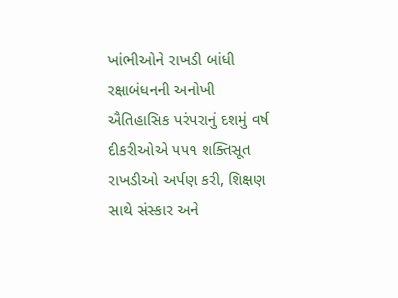ખાંભીઓને રાખડી બાંધી રક્ષાબંધનની અનોખી ઐતિહાસિક પરંપરાનું દશમું વર્ષ દીકરીઓએ ૫૫૧ શક્તિસૂત રાખડીઓ અર્પણ કરી, શિક્ષણ સાથે સંસ્કાર અને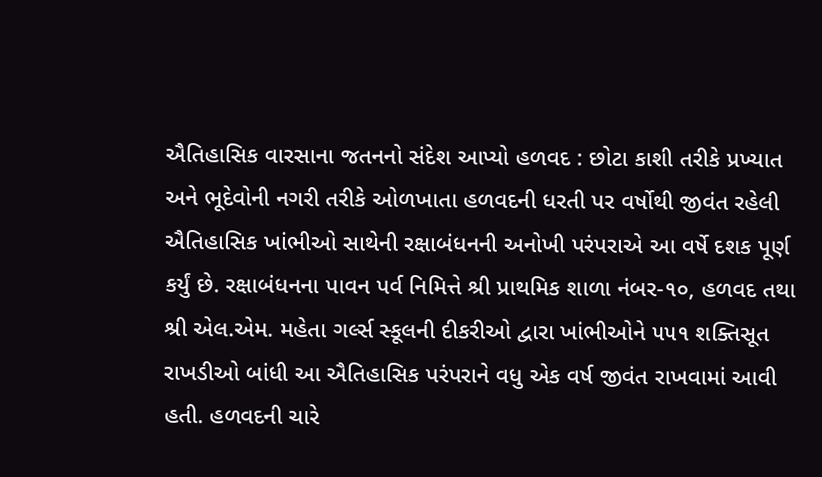ઐતિહાસિક વારસાના જતનનો સંદેશ આપ્યો હળવદ : છોટા કાશી તરીકે પ્રખ્યાત અને ભૂદેવોની નગરી તરીકે ઓળખાતા હળવદની ધરતી પર વર્ષોથી જીવંત રહેલી ઐતિહાસિક ખાંભીઓ સાથેની રક્ષાબંધનની અનોખી પરંપરાએ આ વર્ષે દશક પૂર્ણ કર્યું છે. રક્ષાબંધનના પાવન પર્વ નિમિત્તે શ્રી પ્રાથમિક શાળા નંબર-૧૦, હળવદ તથા શ્રી એલ.એમ. મહેતા ગર્લ્સ સ્કૂલની દીકરીઓ દ્વારા ખાંભીઓને ૫૫૧ શક્તિસૂત રાખડીઓ બાંધી આ ઐતિહાસિક પરંપરાને વધુ એક વર્ષ જીવંત રાખવામાં આવી હતી. હળવદની ચારે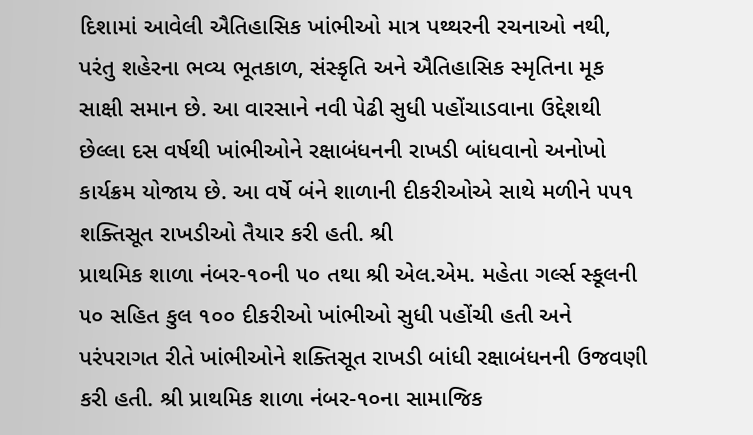દિશામાં આવેલી ઐતિહાસિક ખાંભીઓ માત્ર પથ્થરની રચનાઓ નથી, પરંતુ શહેરના ભવ્ય ભૂતકાળ, સંસ્કૃતિ અને ઐતિહાસિક સ્મૃતિના મૂક સાક્ષી સમાન છે. આ વારસાને નવી પેઢી સુધી પહોંચાડવાના ઉદ્દેશથી છેલ્લા દસ વર્ષથી ખાંભીઓને રક્ષાબંધનની રાખડી બાંધવાનો અનોખો કાર્યક્રમ યોજાય છે. આ વર્ષે બંને શાળાની દીકરીઓએ સાથે મળીને ૫૫૧ શક્તિસૂત રાખડીઓ તૈયાર કરી હતી. શ્રી
પ્રાથમિક શાળા નંબર-૧૦ની ૫૦ તથા શ્રી એલ.એમ. મહેતા ગર્લ્સ સ્કૂલની ૫૦ સહિત કુલ ૧૦૦ દીકરીઓ ખાંભીઓ સુધી પહોંચી હતી અને પરંપરાગત રીતે ખાંભીઓને શક્તિસૂત રાખડી બાંધી રક્ષાબંધનની ઉજવણી કરી હતી. શ્રી પ્રાથમિક શાળા નંબર-૧૦ના સામાજિક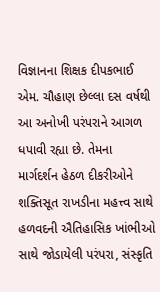વિજ્ઞાનના શિક્ષક દીપકભાઈ એમ. ચૌહાણ છેલ્લા દસ વર્ષથી આ અનોખી પરંપરાને આગળ ધપાવી રહ્યા છે. તેમના માર્ગદર્શન હેઠળ દીકરીઓને શક્તિસૂત રાખડીના મહત્ત્વ સાથે હળવદની ઐતિહાસિક ખાંભીઓ સાથે જોડાયેલી પરંપરા, સંસ્કૃતિ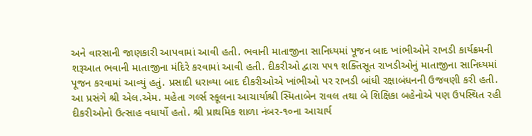અને વારસાની જાણકારી આપવામાં આવી હતી. ભવાની માતાજીના સાનિધ્યમાં પૂજન બાદ ખાંભીઓને રાખડી કાર્યક્રમની શરૂઆત ભવાની માતાજીના મંદિરે કરવામાં આવી હતી. દીકરીઓ દ્વારા ૫૫૧ શક્તિસૂત રાખડીઓનું માતાજીના સાનિધ્યમાં પૂજન કરવામાં આવ્યું હતું. પ્રસાદી ધરાવ્યા બાદ દીકરીઓએ ખાંભીઓ પર રાખડી બાંધી રક્ષાબંધનની ઉજવણી કરી હતી. આ પ્રસંગે શ્રી એલ.એમ. મહેતા ગર્લ્સ સ્કૂલના આચાર્યાશ્રી સ્મિતાબેન રાવલ તથા બે શિક્ષિકા બહેનોએ પણ ઉપસ્થિત રહી દીકરીઓનો ઉત્સાહ વધાર્યો હતો. શ્રી પ્રાથમિક શાળા નંબર-૧૦ના આચાર્ય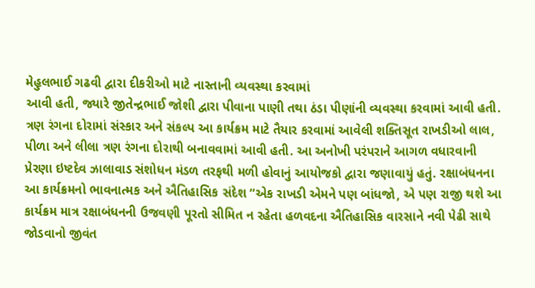મેહુલભાઈ ગઢવી દ્વારા દીકરીઓ માટે નાસ્તાની વ્યવસ્થા કરવામાં
આવી હતી, જ્યારે જીતેન્દ્રભાઈ જોશી દ્વારા પીવાના પાણી તથા ઠંડા પીણાંની વ્યવસ્થા કરવામાં આવી હતી. ત્રણ રંગના દોરામાં સંસ્કાર અને સંકલ્પ આ કાર્યક્રમ માટે તૈયાર કરવામાં આવેલી શક્તિસૂત રાખડીઓ લાલ, પીળા અને લીલા ત્રણ રંગના દોરાથી બનાવવામાં આવી હતી. આ અનોખી પરંપરાને આગળ વધારવાની પ્રેરણા ઇષ્ટદેવ ઝાલાવાડ સંશોધન મંડળ તરફથી મળી હોવાનું આયોજકો દ્વારા જણાવાયું હતું. રક્ષાબંધનના આ કાર્યક્રમનો ભાવનાત્મક અને ઐતિહાસિક સંદેશ “એક રાખડી એમને પણ બાંધજો, એ પણ રાજી થશે આ કાર્યક્રમ માત્ર રક્ષાબંધનની ઉજવણી પૂરતો સીમિત ન રહેતા હળવદના ઐતિહાસિક વારસાને નવી પેઢી સાથે જોડવાનો જીવંત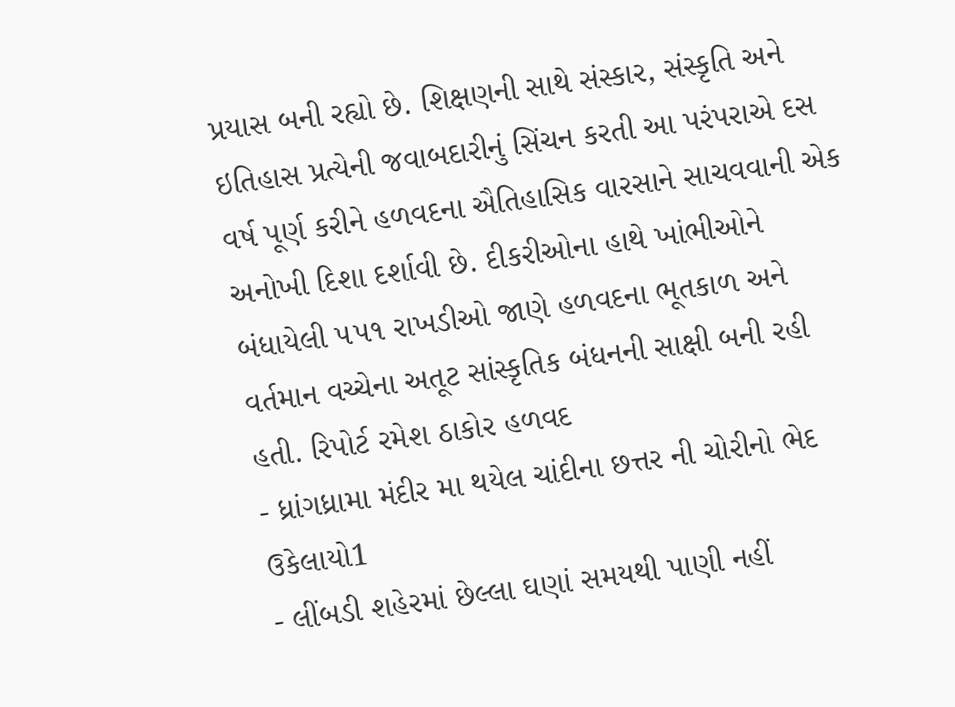પ્રયાસ બની રહ્યો છે. શિક્ષણની સાથે સંસ્કાર, સંસ્કૃતિ અને ઇતિહાસ પ્રત્યેની જવાબદારીનું સિંચન કરતી આ પરંપરાએ દસ વર્ષ પૂર્ણ કરીને હળવદના ઐતિહાસિક વારસાને સાચવવાની એક અનોખી દિશા દર્શાવી છે. દીકરીઓના હાથે ખાંભીઓને બંધાયેલી ૫૫૧ રાખડીઓ જાણે હળવદના ભૂતકાળ અને વર્તમાન વચ્ચેના અતૂટ સાંસ્કૃતિક બંધનની સાક્ષી બની રહી હતી. રિપોર્ટ રમેશ ઠાકોર હળવદ
- ધ્રાંગધ્રામા મંદીર મા થયેલ ચાંદીના છત્તર ની ચોરીનો ભેદ ઉકેલાયો1
- લીંબડી શહેરમાં છેલ્લા ઘણાં સમયથી પાણી નહીં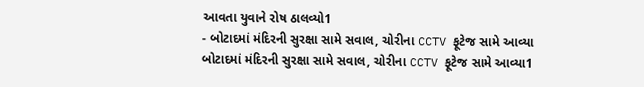આવતા યુવાને રોષ ઠાલવ્યો1
- બોટાદમાં મંદિરની સુરક્ષા સામે સવાલ, ચોરીના CCTV ફૂટેજ સામે આવ્યા બોટાદમાં મંદિરની સુરક્ષા સામે સવાલ, ચોરીના CCTV ફૂટેજ સામે આવ્યા1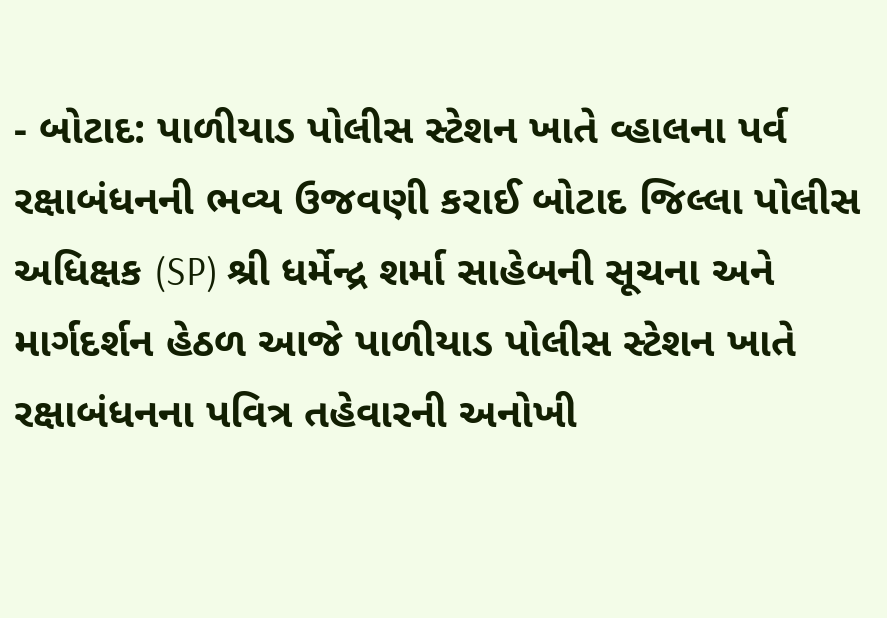- બોટાદ: પાળીયાડ પોલીસ સ્ટેશન ખાતે વ્હાલના પર્વ રક્ષાબંધનની ભવ્ય ઉજવણી કરાઈ બોટાદ જિલ્લા પોલીસ અધિક્ષક (SP) શ્રી ધર્મેન્દ્ર શર્મા સાહેબની સૂચના અને માર્ગદર્શન હેઠળ આજે પાળીયાડ પોલીસ સ્ટેશન ખાતે રક્ષાબંધનના પવિત્ર તહેવારની અનોખી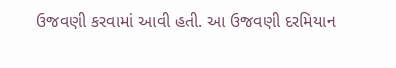ઉજવણી કરવામાં આવી હતી. આ ઉજવણી દરમિયાન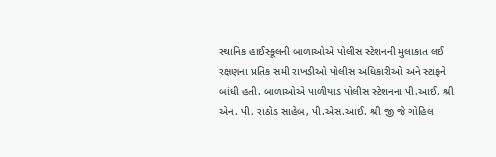સ્થાનિક હાઈસ્કૂલની બાળાઓએ પોલીસ સ્ટેશનની મુલાકાત લઈ રક્ષણના પ્રતિક સમી રાખડીઓ પોલીસ અધિકારીઓ અને સ્ટાફને બાંધી હતી. બાળાઓએ પાળીયાડ પોલીસ સ્ટેશનના પી.આઈ. શ્રી એન. પી. રાઠોડ સાહેબ, પી.એસ.આઈ. શ્રી જી જે ગોહિલ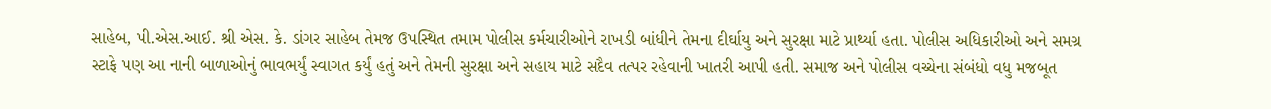સાહેબ, પી.એસ.આઈ. શ્રી એસ. કે. ડાંગર સાહેબ તેમજ ઉપસ્થિત તમામ પોલીસ કર્મચારીઓને રાખડી બાંધીને તેમના દીર્ઘાયુ અને સુરક્ષા માટે પ્રાર્થ્યા હતા. પોલીસ અધિકારીઓ અને સમગ્ર સ્ટાફે પણ આ નાની બાળાઓનું ભાવભર્યું સ્વાગત કર્યું હતું અને તેમની સુરક્ષા અને સહાય માટે સદૈવ તત્પર રહેવાની ખાતરી આપી હતી. સમાજ અને પોલીસ વચ્ચેના સંબંધો વધુ મજબૂત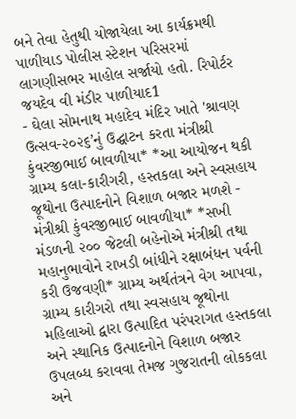બને તેવા હેતુથી યોજાયેલા આ કાર્યક્રમથી પાળીયાડ પોલીસ સ્ટેશન પરિસરમાં લાગણીસભર માહોલ સર્જાયો હતો. રિપોર્ટર જયદેવ વી મંડીર પાળીયાદ1
- ઘેલા સોમનાથ મહાદેવ મંદિર ખાતે 'શ્રાવણ ઉત્સવ-૨૦૨૬’નું ઉદ્ઘાટન કરતા મંત્રીશ્રી કુંવરજીભાઈ બાવળીયા* *આ આયોજન થકી ગ્રામ્ય કલા-કારીગરી, હસ્તકલા અને સ્વસહાય જૂથોના ઉત્પાદનોને વિશાળ બજાર મળશે - મંત્રીશ્રી કુંવરજીભાઈ બાવળીયા* *સખી મંડળની ૨૦૦ જેટલી બહેનોએ મંત્રીશ્રી તથા મહાનુભાવોને રાખડી બાંધીને રક્ષાબંધન પર્વની કરી ઉજવણી* ગ્રામ્ય અર્થતંત્રને વેગ આપવા, ગ્રામ્ય કારીગરો તથા સ્વસહાય જૂથોના મહિલાઓ દ્વારા ઉત્પાદિત પરંપરાગત હસ્તકલા અને સ્થાનિક ઉત્પાદનોને વિશાળ બજાર ઉપલબ્ધ કરાવવા તેમજ ગુજરાતની લોકકલા અને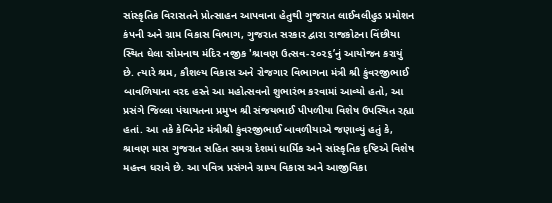સાંસ્કૃતિક વિરાસતને પ્રોત્સાહન આપવાના હેતુથી ગુજરાત લાઈવલીહુડ પ્રમોશન કંપની અને ગ્રામ વિકાસ વિભાગ, ગુજરાત સરકાર દ્વારા રાજકોટના વિંછીયા સ્થિત ઘેલા સોમનાથ મંદિર નજીક 'શ્રાવણ ઉત્સવ-૨૦૨૬’નું આયોજન કરાયું છે. ત્યારે શ્રમ, કૌશલ્ય વિકાસ અને રોજગાર વિભાગના મંત્રી શ્રી કુંવરજીભાઈ બાવળિયાના વરદ હસ્તે આ મહોત્સવનો શુભારંભ કરવામાં આવ્યો હતો, આ પ્રસંગે જિલ્લા પંચાયતના પ્રમુખ શ્રી સંજયભાઈ પીપળીયા વિશેષ ઉપસ્થિત રહ્યા હતાં. આ તકે કેબિનેટ મંત્રીશ્રી કુંવરજીભાઈ બાવળીયાએ જણાવ્યું હતું કે, શ્રાવણ માસ ગુજરાત સહિત સમગ્ર દેશમાં ધાર્મિક અને સાંસ્કૃતિક દૃષ્ટિએ વિશેષ મહત્ત્વ ધરાવે છે. આ પવિત્ર પ્રસંગને ગ્રામ્ય વિકાસ અને આજીવિકા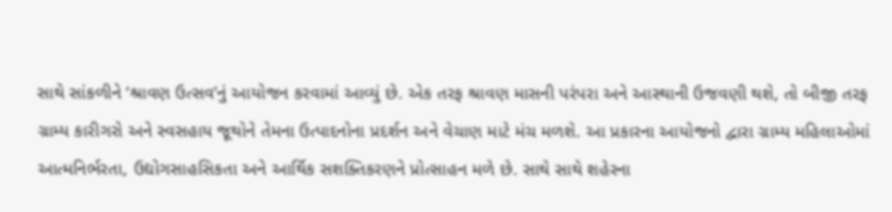સાથે સાંકળીને ‘શ્રાવણ ઉત્સવ’નું આયોજન કરવામાં આવ્યું છે. એક તરફ શ્રાવણ માસની પરંપરા અને આસ્થાની ઉજવણી થશે, તો બીજી તરફ ગ્રામ્ય કારીગરો અને સ્વસહાય જૂથોને તેમના ઉત્પાદનોના પ્રદર્શન અને વેચાણ માટે મંચ મળશે. આ પ્રકારના આયોજનો દ્વારા ગ્રામ્ય મહિલાઓમાં આત્મનિર્ભરતા, ઉદ્યોગસાહસિકતા અને આર્થિક સશક્તિકરણને પ્રોત્સાહન મળે છે. સાથે સાથે શહેરના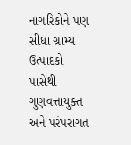નાગરિકોને પણ સીધા ગ્રામ્ય ઉત્પાદકો પાસેથી ગુણવત્તાયુક્ત અને પરંપરાગત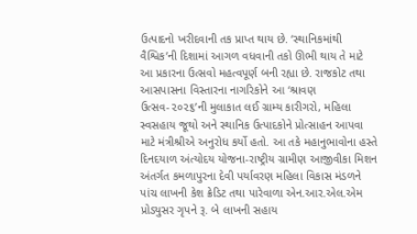ઉત્પાદનો ખરીદવાની તક પ્રાપ્ત થાય છે. ‘સ્થાનિકમાંથી વૈશ્વિક’ની દિશામાં આગળ વધવાની તકો ઊભી થાય તે માટે આ પ્રકારના ઉત્સવો મહત્વપૂર્ણ બની રહ્યા છે. રાજકોટ તથા આસપાસના વિસ્તારના નાગરિકોને આ ‘શ્રાવણ ઉત્સવ-૨૦૨૬’ની મુલાકાત લઈ ગ્રામ્ય કારીગરો, મહિલા સ્વસહાય જૂથો અને સ્થાનિક ઉત્પાદકોને પ્રોત્સાહન આપવા માટે મંત્રીશ્રીએ અનુરોધ કર્યો હતો. આ તકે મહાનુભાવોના હસ્તે દિનદયાળ અંત્યોદય યોજના-રાષ્ટ્રીય ગ્રામીણ આજીવીકા મિશન અંતર્ગત કમળાપુરના દેવી પર્યાવરણ મહિલા વિકાસ મંડળને પાંચ લાખની કેશ ક્રેડિટ તથા પારેવાળા એન.આર.એલ.એમ પ્રોડ્યુસર ગૃપને રૂ. બે લાખની સહાય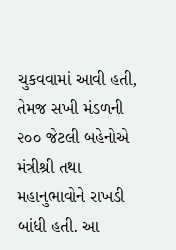ચુકવવામાં આવી હતી, તેમજ સખી મંડળની ૨૦૦ જેટલી બહેનોએ મંત્રીશ્રી તથા મહાનુભાવોને રાખડી બાંધી હતી. આ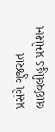પ્રસંગે ગુજરાત લાઈવલીહુડ પ્રમોશન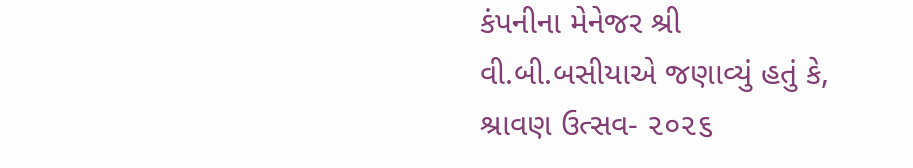કંપનીના મેનેજર શ્રી વી.બી.બસીયાએ જણાવ્યું હતું કે, શ્રાવણ ઉત્સવ- ૨૦૨૬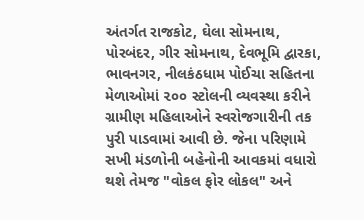અંતર્ગત રાજકોટ, ઘેલા સોમનાથ, પોરબંદર, ગીર સોમનાથ, દેવભૂમિ દ્વારકા, ભાવનગર, નીલકંઠધામ પોઈચા સહિતના મેળાઓમાં ૨૦૦ સ્ટોલની વ્યવસ્થા કરીને ગ્રામીણ મહિલાઓને સ્વરોજગારીની તક પુરી પાડવામાં આવી છે. જેના પરિણામે સખી મંડળોની બહેનોની આવકમાં વધારો થશે તેમજ "વોકલ ફોર લોકલ" અને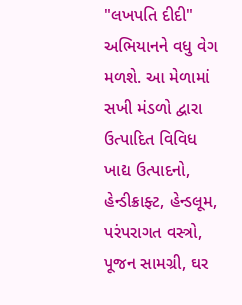"લખપતિ દીદી" અભિયાનને વધુ વેગ મળશે. આ મેળામાં સખી મંડળો દ્વારા ઉત્પાદિત વિવિધ ખાદ્ય ઉત્પાદનો, હેન્ડીક્રાફ્ટ, હેન્ડલૂમ, પરંપરાગત વસ્ત્રો, પૂજન સામગ્રી, ઘર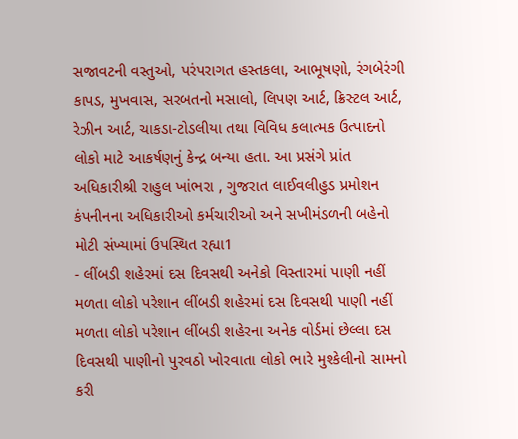સજાવટની વસ્તુઓ, પરંપરાગત હસ્તકલા, આભૂષણો, રંગબેરંગી કાપડ, મુખવાસ, સરબતનો મસાલો, લિપણ આર્ટ, ક્રિસ્ટલ આર્ટ, રેઝીન આર્ટ, ચાકડા-ટોડલીયા તથા વિવિધ કલાત્મક ઉત્પાદનો લોકો માટે આકર્ષણનું કેન્દ્ર બન્યા હતા. આ પ્રસંગે પ્રાંત અધિકારીશ્રી રાહુલ ખાંભરા , ગુજરાત લાઈવલીહુડ પ્રમોશન કંપનીનના અધિકારીઓ કર્મચારીઓ અને સખીમંડળની બહેનો મોટી સંખ્યામાં ઉપસ્થિત રહ્યા1
- લીંબડી શહેરમાં દસ દિવસથી અનેકો વિસ્તારમાં પાણી નહીં મળતા લોકો પરેશાન લીંબડી શહેરમાં દસ દિવસથી પાણી નહીં મળતા લોકો પરેશાન લીંબડી શહેરના અનેક વોર્ડમાં છેલ્લા દસ દિવસથી પાણીનો પુરવઠો ખોરવાતા લોકો ભારે મુશ્કેલીનો સામનો કરી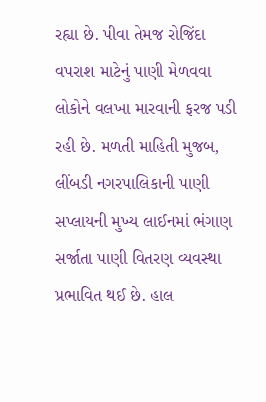રહ્યા છે. પીવા તેમજ રોજિંદા વપરાશ માટેનું પાણી મેળવવા લોકોને વલખા મારવાની ફરજ પડી રહી છે. મળતી માહિતી મુજબ, લીંબડી નગરપાલિકાની પાણી સપ્લાયની મુખ્ય લાઈનમાં ભંગાણ સર્જાતા પાણી વિતરણ વ્યવસ્થા પ્રભાવિત થઈ છે. હાલ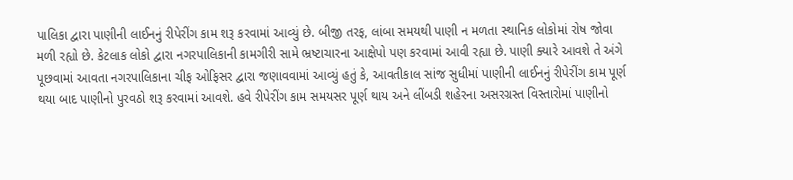પાલિકા દ્વારા પાણીની લાઈનનું રીપેરીંગ કામ શરૂ કરવામાં આવ્યું છે. બીજી તરફ, લાંબા સમયથી પાણી ન મળતા સ્થાનિક લોકોમાં રોષ જોવા મળી રહ્યો છે. કેટલાક લોકો દ્વારા નગરપાલિકાની કામગીરી સામે ભ્રષ્ટાચારના આક્ષેપો પણ કરવામાં આવી રહ્યા છે. પાણી ક્યારે આવશે તે અંગે પૂછવામાં આવતા નગરપાલિકાના ચીફ ઓફિસર દ્વારા જણાવવામાં આવ્યું હતું કે, આવતીકાલ સાંજ સુધીમાં પાણીની લાઈનનું રીપેરીંગ કામ પૂર્ણ થયા બાદ પાણીનો પુરવઠો શરૂ કરવામાં આવશે. હવે રીપેરીંગ કામ સમયસર પૂર્ણ થાય અને લીંબડી શહેરના અસરગ્રસ્ત વિસ્તારોમાં પાણીનો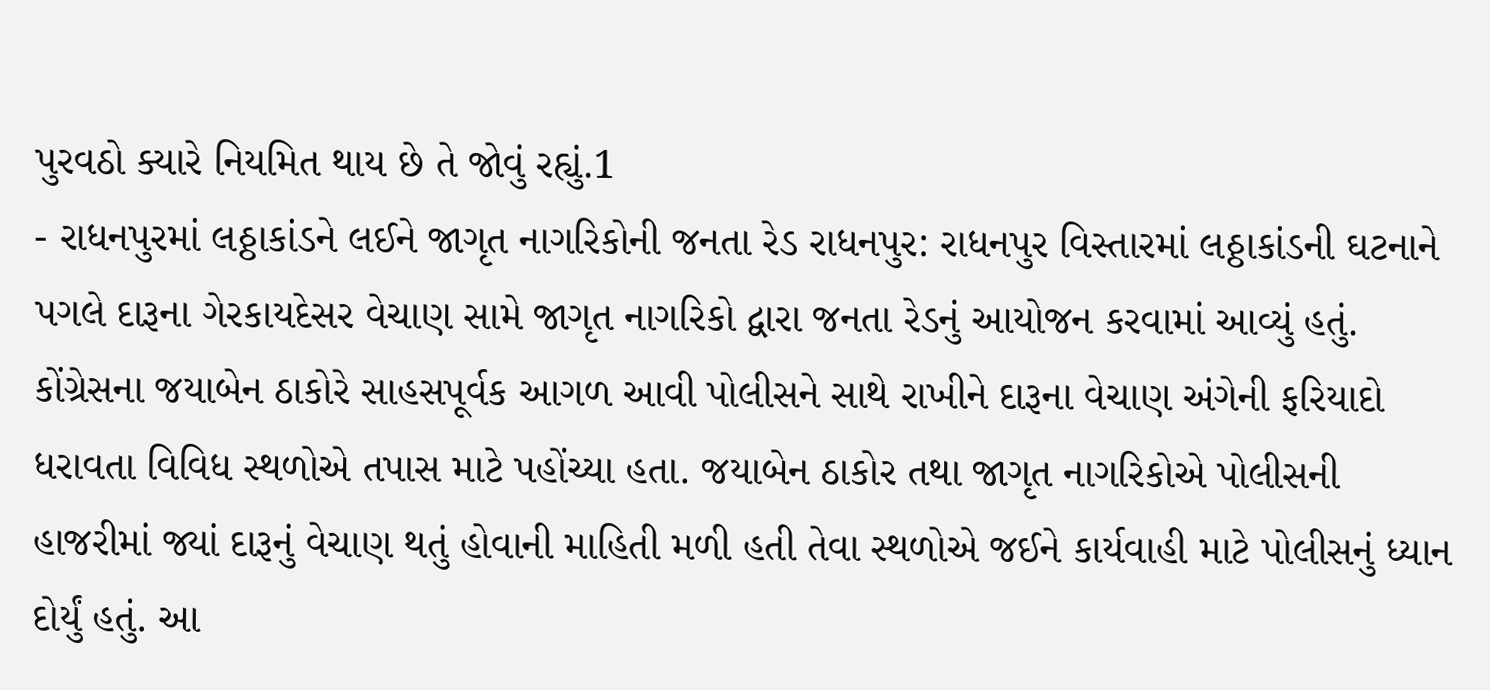પુરવઠો ક્યારે નિયમિત થાય છે તે જોવું રહ્યું.1
- રાધનપુરમાં લઠ્ઠાકાંડને લઈને જાગૃત નાગરિકોની જનતા રેડ રાધનપુર: રાધનપુર વિસ્તારમાં લઠ્ઠાકાંડની ઘટનાને પગલે દારૂના ગેરકાયદેસર વેચાણ સામે જાગૃત નાગરિકો દ્વારા જનતા રેડનું આયોજન કરવામાં આવ્યું હતું. કોંગ્રેસના જયાબેન ઠાકોરે સાહસપૂર્વક આગળ આવી પોલીસને સાથે રાખીને દારૂના વેચાણ અંગેની ફરિયાદો ધરાવતા વિવિધ સ્થળોએ તપાસ માટે પહોંચ્યા હતા. જયાબેન ઠાકોર તથા જાગૃત નાગરિકોએ પોલીસની હાજરીમાં જ્યાં દારૂનું વેચાણ થતું હોવાની માહિતી મળી હતી તેવા સ્થળોએ જઈને કાર્યવાહી માટે પોલીસનું ધ્યાન દોર્યું હતું. આ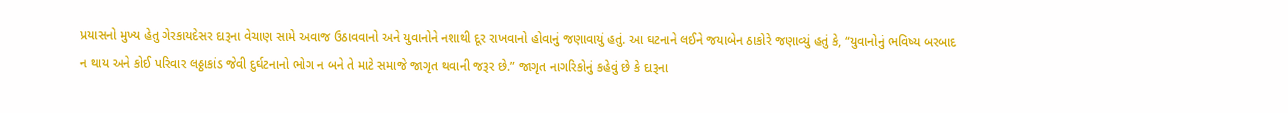પ્રયાસનો મુખ્ય હેતુ ગેરકાયદેસર દારૂના વેચાણ સામે અવાજ ઉઠાવવાનો અને યુવાનોને નશાથી દૂર રાખવાનો હોવાનું જણાવાયું હતું. આ ઘટનાને લઈને જયાબેન ઠાકોરે જણાવ્યું હતું કે, “યુવાનોનું ભવિષ્ય બરબાદ ન થાય અને કોઈ પરિવાર લઠ્ઠાકાંડ જેવી દુર્ઘટનાનો ભોગ ન બને તે માટે સમાજે જાગૃત થવાની જરૂર છે.” જાગૃત નાગરિકોનું કહેવું છે કે દારૂના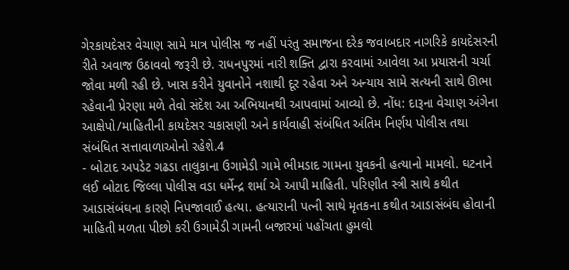ગેરકાયદેસર વેચાણ સામે માત્ર પોલીસ જ નહીં પરંતુ સમાજના દરેક જવાબદાર નાગરિકે કાયદેસરની રીતે અવાજ ઉઠાવવો જરૂરી છે. રાધનપુરમાં નારી શક્તિ દ્વારા કરવામાં આવેલા આ પ્રયાસની ચર્ચા જોવા મળી રહી છે. ખાસ કરીને યુવાનોને નશાથી દૂર રહેવા અને અન્યાય સામે સત્યની સાથે ઊભા રહેવાની પ્રેરણા મળે તેવો સંદેશ આ અભિયાનથી આપવામાં આવ્યો છે. નોંધ: દારૂના વેચાણ અંગેના આક્ષેપો/માહિતીની કાયદેસર ચકાસણી અને કાર્યવાહી સંબંધિત અંતિમ નિર્ણય પોલીસ તથા સંબંધિત સત્તાવાળાઓનો રહેશે.4
- બોટાદ અપડેટ ગઢડા તાલુકાના ઉગામેડી ગામે ભીમડાદ ગામના યુવકની હત્યાનો મામલો. ઘટનાને લઈ બોટાદ જિલ્લા પોલીસ વડા ધર્મેન્દ્ર શર્મા એ આપી માહિતી. પરિણીત સ્ત્રી સાથે કથીત આડાસંબંઘના કારણે નિપજાવાઈ હત્યા. હત્યારાની પત્ની સાથે મૃતકના કથીત આડાસંબંઘ હોવાની માહિતી મળતા પીછો કરી ઉગામેડી ગામની બજારમાં પહોંચતા હુમલો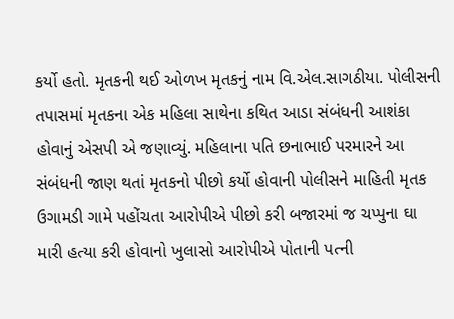કર્યો હતો. મૃતકની થઈ ઓળખ મૃતકનું નામ વિ.એલ.સાગઠીયા. પોલીસની તપાસમાં મૃતકના એક મહિલા સાથેના કથિત આડા સંબંધની આશંકા હોવાનું એસપી એ જણાવ્યું. મહિલાના પતિ છનાભાઈ પરમારને આ સંબંધની જાણ થતાં મૃતકનો પીછો કર્યો હોવાની પોલીસને માહિતી મૃતક ઉગામડી ગામે પહોંચતા આરોપીએ પીછો કરી બજારમાં જ ચપ્પુના ઘા મારી હત્યા કરી હોવાનો ખુલાસો આરોપીએ પોતાની પત્ની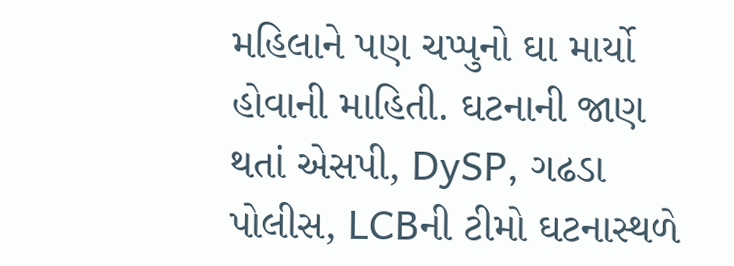મહિલાને પણ ચપ્પુનો ઘા માર્યો હોવાની માહિતી. ઘટનાની જાણ થતાં એસપી, DySP, ગઢડા પોલીસ, LCBની ટીમો ઘટનાસ્થળે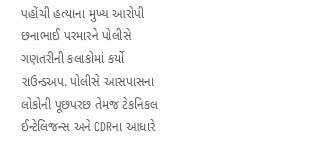પહોંચી હત્યાના મુખ્ય આરોપી છનાભાઈ પરમારને પોલીસે ગણતરીની કલાકોમાં કર્યો રાઉન્ડઅપ. પોલીસે આસપાસના લોકોની પૂછપરછ તેમજ ટેકનિકલ ઈન્ટેલિજન્સ અને CDRના આધારે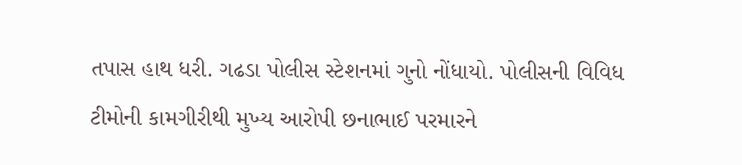તપાસ હાથ ધરી. ગઢડા પોલીસ સ્ટેશનમાં ગુનો નોંધાયો. પોલીસની વિવિધ ટીમોની કામગીરીથી મુખ્ય આરોપી છનાભાઈ પરમારને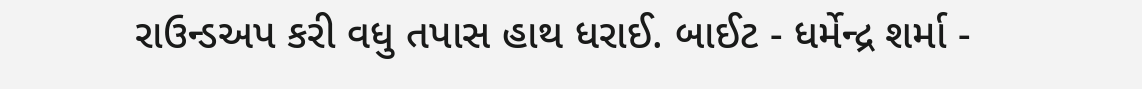રાઉન્ડઅપ કરી વધુ તપાસ હાથ ધરાઈ. બાઈટ - ધર્મેન્દ્ર શર્મા -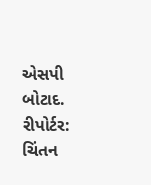એસપી બોટાદ. રીપોર્ટર: ચિંતન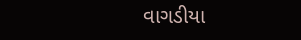વાગડીયા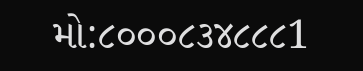મો:૮૦૦૦૮૩૪૮૮૮1